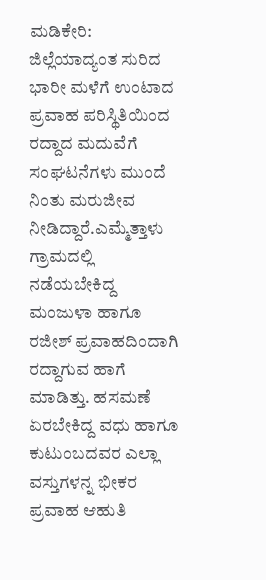ಮಡಿಕೇರಿ: ಜಿಲ್ಲೆಯಾದ್ಯಂತ ಸುರಿದ ಭಾರೀ ಮಳೆಗೆ ಉಂಟಾದ ಪ್ರವಾಹ ಪರಿಸ್ಥಿತಿಯಿಂದ ರದ್ದಾದ ಮದುವೆಗೆ ಸಂಘಟನೆಗಳು ಮುಂದೆ ನಿಂತು ಮರುಜೀವ ನೀಡಿದ್ದಾರೆ.ಎಮ್ಮೆತ್ತಾಳು ಗ್ರಾಮದಲ್ಲಿ ನಡೆಯಬೇಕಿದ್ದ ಮಂಜುಳಾ ಹಾಗೂ ರಜೀಶ್ ಪ್ರವಾಹದಿಂದಾಗಿ ರದ್ದಾಗುವ ಹಾಗೆ ಮಾಡಿತ್ತು. ಹಸಮಣೆ ಏರಬೇಕಿದ್ದ ವಧು ಹಾಗೂ ಕುಟುಂಬದವರ ಎಲ್ಲಾ ವಸ್ತುಗಳನ್ನ ಭೀಕರ ಪ್ರವಾಹ ಆಹುತಿ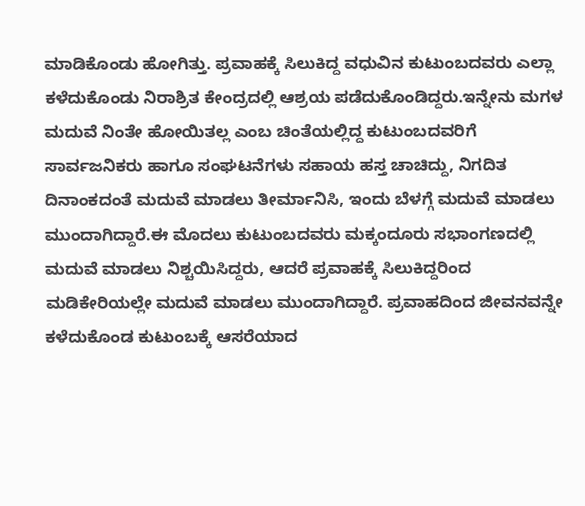ಮಾಡಿಕೊಂಡು ಹೋಗಿತ್ತು. ಪ್ರವಾಹಕ್ಕೆ ಸಿಲುಕಿದ್ದ ವಧುವಿನ ಕುಟುಂಬದವರು ಎಲ್ಲಾ ಕಳೆದುಕೊಂಡು ನಿರಾಶ್ರಿತ ಕೇಂದ್ರದಲ್ಲಿ ಆಶ್ರಯ ಪಡೆದುಕೊಂಡಿದ್ದರು.ಇನ್ನೇನು ಮಗಳ ಮದುವೆ ನಿಂತೇ ಹೋಯಿತಲ್ಲ ಎಂಬ ಚಿಂತೆಯಲ್ಲಿದ್ದ ಕುಟುಂಬದವರಿಗೆ ಸಾರ್ವಜನಿಕರು ಹಾಗೂ ಸಂಘಟನೆಗಳು ಸಹಾಯ ಹಸ್ತ ಚಾಚಿದ್ದು, ನಿಗದಿತ ದಿನಾಂಕದಂತೆ ಮದುವೆ ಮಾಡಲು ತೀರ್ಮಾನಿಸಿ, ಇಂದು ಬೆಳಗ್ಗೆ ಮದುವೆ ಮಾಡಲು ಮುಂದಾಗಿದ್ದಾರೆ.ಈ ಮೊದಲು ಕುಟುಂಬದವರು ಮಕ್ಕಂದೂರು ಸಭಾಂಗಣದಲ್ಲಿ ಮದುವೆ ಮಾಡಲು ನಿಶ್ಚಯಿಸಿದ್ದರು, ಆದರೆ ಪ್ರವಾಹಕ್ಕೆ ಸಿಲುಕಿದ್ದರಿಂದ ಮಡಿಕೇರಿಯಲ್ಲೇ ಮದುವೆ ಮಾಡಲು ಮುಂದಾಗಿದ್ದಾರೆ. ಪ್ರವಾಹದಿಂದ ಜೀವನವನ್ನೇ ಕಳೆದುಕೊಂಡ ಕುಟುಂಬಕ್ಕೆ ಆಸರೆಯಾದ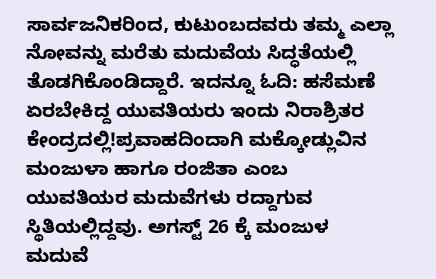ಸಾರ್ವಜನಿಕರಿಂದ, ಕುಟುಂಬದವರು ತಮ್ಮ ಎಲ್ಲಾ ನೋವನ್ನು ಮರೆತು ಮದುವೆಯ ಸಿದ್ಧತೆಯಲ್ಲಿ ತೊಡಗಿಕೊಂಡಿದ್ದಾರೆ. ಇದನ್ನೂ ಓದಿ: ಹಸೆಮಣೆ ಏರಬೇಕಿದ್ದ ಯುವತಿಯರು ಇಂದು ನಿರಾಶ್ರಿತರ ಕೇಂದ್ರದಲ್ಲಿ!ಪ್ರವಾಹದಿಂದಾಗಿ ಮಕ್ಕೋಡ್ಲುವಿನ ಮಂಜುಳಾ ಹಾಗೂ ರಂಜಿತಾ ಎಂಬ ಯುವತಿಯರ ಮದುವೆಗಳು ರದ್ದಾಗುವ ಸ್ಥಿತಿಯಲ್ಲಿದ್ದವು. ಅಗಸ್ಟ್ 26 ಕ್ಕೆ ಮಂಜುಳ ಮದುವೆ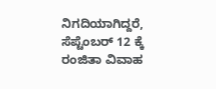ನಿಗದಿಯಾಗಿದ್ದರೆ, ಸೆಪ್ಟೆಂಬರ್ 12 ಕ್ಕೆ ರಂಜಿತಾ ವಿವಾಹ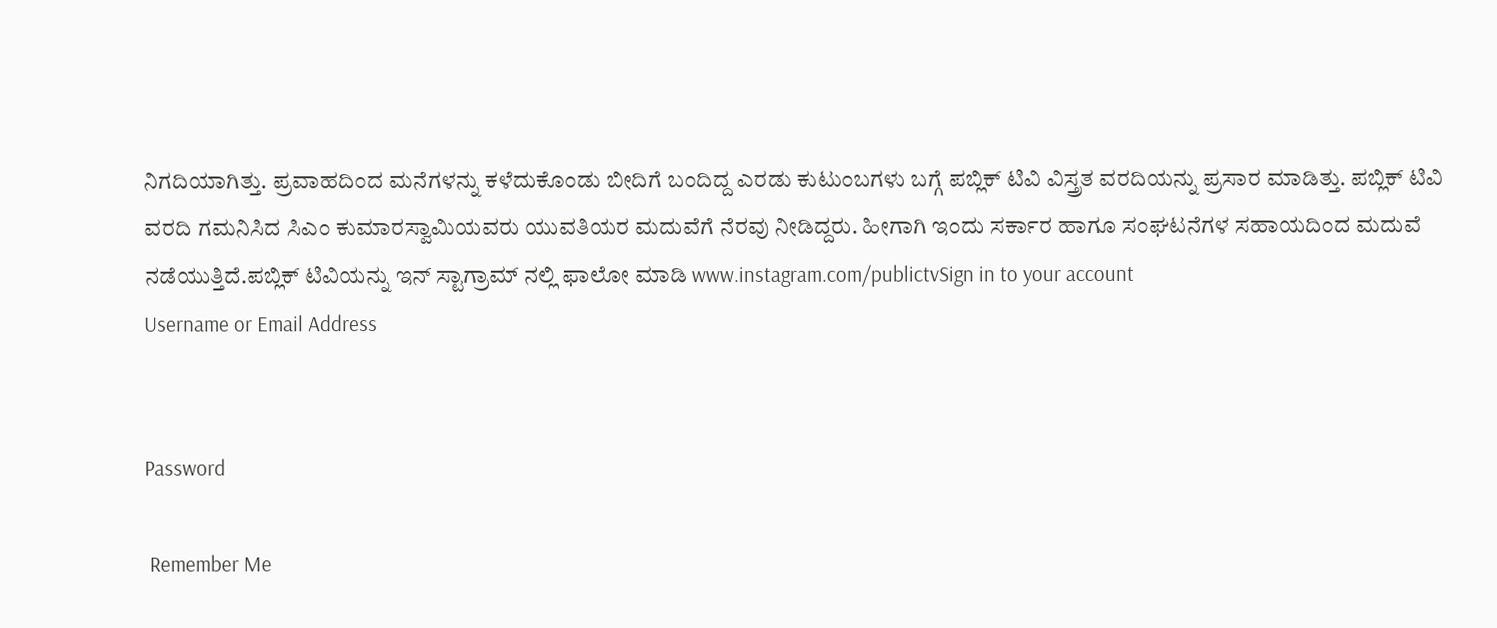ನಿಗದಿಯಾಗಿತ್ತು. ಪ್ರವಾಹದಿಂದ ಮನೆಗಳನ್ನು ಕಳೆದುಕೊಂಡು ಬೀದಿಗೆ ಬಂದಿದ್ದ ಎರಡು ಕುಟುಂಬಗಳು ಬಗ್ಗೆ ಪಬ್ಲಿಕ್ ಟಿವಿ ವಿಸ್ತ್ರತ ವರದಿಯನ್ನು ಪ್ರಸಾರ ಮಾಡಿತ್ತು. ಪಬ್ಲಿಕ್ ಟಿವಿ ವರದಿ ಗಮನಿಸಿದ ಸಿಎಂ ಕುಮಾರಸ್ವಾಮಿಯವರು ಯುವತಿಯರ ಮದುವೆಗೆ ನೆರವು ನೀಡಿದ್ದರು. ಹೀಗಾಗಿ ಇಂದು ಸರ್ಕಾರ ಹಾಗೂ ಸಂಘಟನೆಗಳ ಸಹಾಯದಿಂದ ಮದುವೆ ನಡೆಯುತ್ತಿದೆ.ಪಬ್ಲಿಕ್ ಟಿವಿಯನ್ನು ಇನ್ ಸ್ಟಾಗ್ರಾಮ್ ನಲ್ಲಿ ಫಾಲೋ ಮಾಡಿ www.instagram.com/publictvSign in to your account
Username or Email Address


Password

 Remember Me